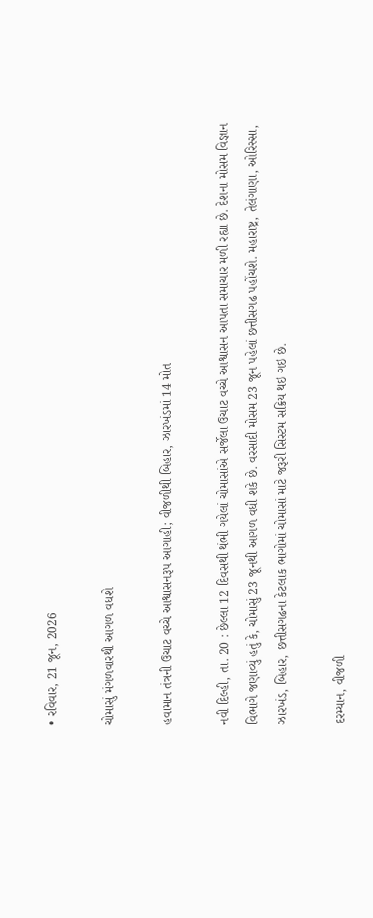• રવિવાર, 21 જૂન, 2026

ચોમાસું મંગળવારથી આગળ વધશે

હવામાન તંત્રની ઉચાટ વચ્ચે આશ્વાસનરૂપ આગાહી; વીજળીથી બિહાર, ઝારખંડમાં 14 મોત

નવી દિલ્હી, તા. 20 : છેલ્લા 12 દિવસથી થંભી ગયેલાં ચોમાસાંએ સર્જેલા ઉચાટ વચ્ચે આશ્વાસન આપતા સમાચાર મળી રહ્યા છે. દેશના મોસમ વિજ્ઞાન વિભાગે જણાવ્યું હતું કે, ચોમાસું 23 જૂનથી આગળ વધી શકે છે. વરસાદી મોસમ 23 જૂન પહેલાં છત્તીસગઢ પહોંચશે. મહારાષ્ટ્ર, તેલંગાણા, ઓરિસ્સા, ઝારખંડ, બિહાર, છત્તીસગઢના કેટલાક ભાગોમાં ચોમાસાં માટે જરૂરી સિસ્ટમ સક્રિય થઇ ગઇ છે.

દરમ્યાન, વીજળી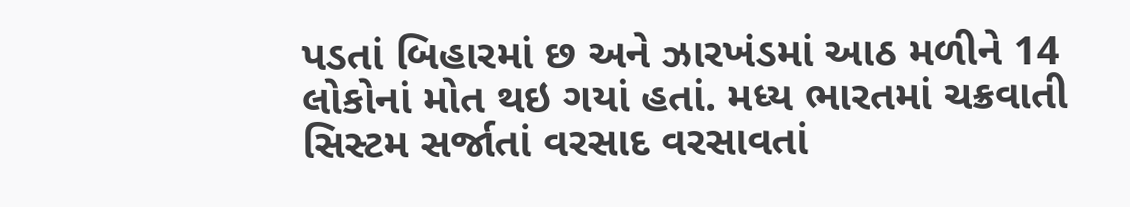પડતાં બિહારમાં છ અને ઝારખંડમાં આઠ મળીને 14 લોકોનાં મોત થઇ ગયાં હતાં. મધ્ય ભારતમાં ચક્રવાતી સિસ્ટમ સર્જાતાં વરસાદ વરસાવતાં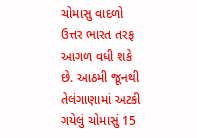ચોમાસુ વાદળો ઉત્તર ભારત તરફ આગળ વધી શકે છે. આઠમી જૂનથી તેલંગાણામાં અટકી ગયેલું ચોમાસું 15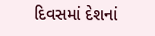દિવસમાં દેશનાં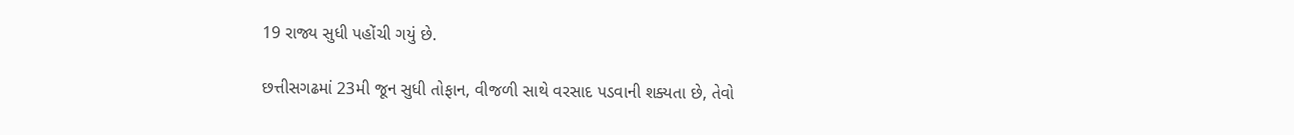19 રાજ્ય સુધી પહોંચી ગયું છે.

છત્તીસગઢમાં 23મી જૂન સુધી તોફાન, વીજળી સાથે વરસાદ પડવાની શક્યતા છે, તેવો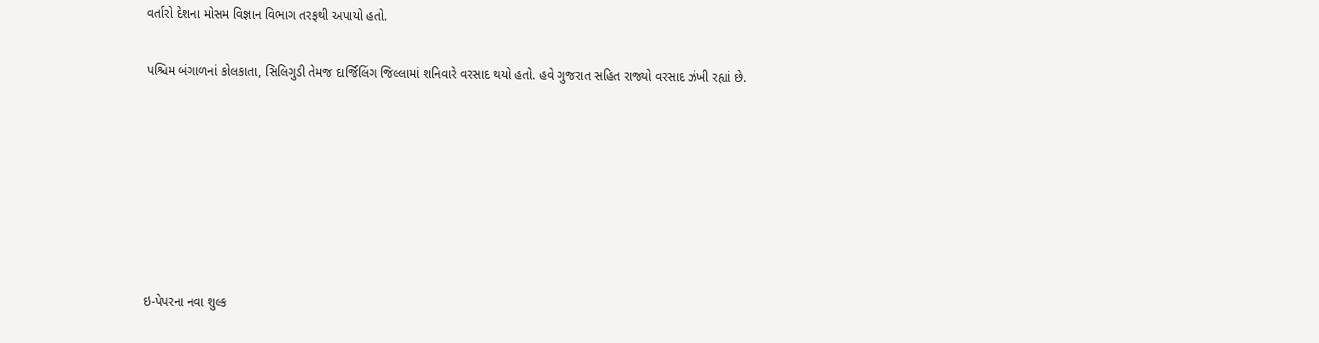વર્તારો દેશના મોસમ વિજ્ઞાન વિભાગ તરફથી અપાયો હતો.

પશ્ચિમ બંગાળનાં કોલકાતા, સિલિગુડી તેમજ દાર્જિલિંગ જિલ્લામાં શનિવારે વરસાદ થયો હતો. હવે ગુજરાત સહિત રાજ્યો વરસાદ ઝંખી રહ્યાં છે.







ઇ-પેપરના નવા શુલ્ક